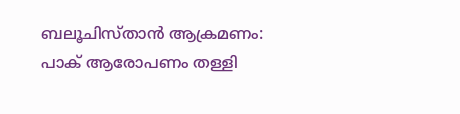ബലൂചിസ്താൻ ആക്രമണം: പാക് ആരോപണം തള്ളി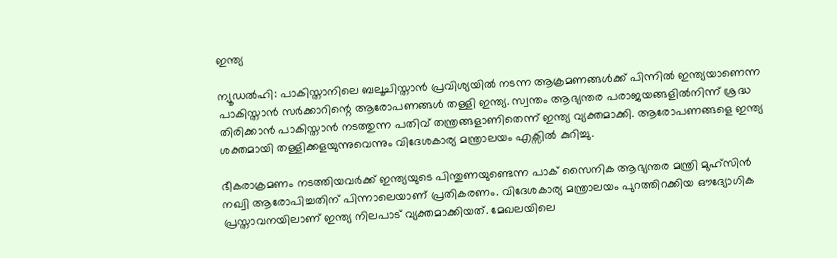ഇന്ത്യ

ന്യൂഡൽഹി: പാകിസ്താനിലെ ബലൂചിസ്താൻ പ്രവിശ്യയിൽ നടന്ന ആക്രമണങ്ങൾക്ക് പിന്നിൽ ഇന്ത്യയാണെന്ന പാകിസ്താൻ സർക്കാറിന്റെ ആരോപണങ്ങൾ തള്ളി ഇന്ത്യ. സ്വന്തം ആഭ്യന്തര പരാജയങ്ങളിൽനിന്ന് ശ്രദ്ധ തിരിക്കാൻ പാകിസ്താൻ നടത്തുന്ന പതിവ് തന്ത്രങ്ങളാണിതെന്ന് ഇന്ത്യ വ്യക്തമാക്കി. ആരോപണങ്ങളെ ഇന്ത്യ ശക്തമായി തള്ളിക്കളയുന്നുവെന്നും വിദേശകാര്യ മന്ത്രാലയം എക്സിൽ കുറിച്ചു.

ഭീകരാക്രമണം നടത്തിയവർക്ക് ഇന്ത്യയുടെ പിന്തുണയുണ്ടെന്ന പാക് സൈനിക ആഭ്യന്തര മന്ത്രി മുഹ്സിൻ നഖ്വി ആരോപിച്ചതിന് പിന്നാലെയാണ് പ്രതികരണം. വിദേശകാര്യ മന്ത്രാലയം പുറത്തിറക്കിയ ഔദ്യോഗിക പ്രസ്താവനയിലാണ് ഇന്ത്യ നിലപാട് വ്യക്തമാക്കിയത്. മേഖലയിലെ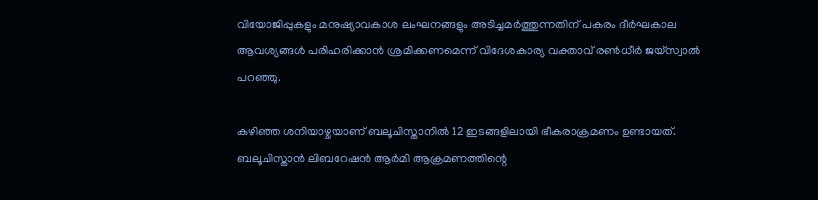വിയോജിപ്പുകളും മനുഷ്യാവകാശ ലംഘനങ്ങളും അടിച്ചമർത്തുന്നതിന് പകരം ദീർഘകാല ആവശ്യങ്ങൾ പരിഹരിക്കാൻ ശ്രമിക്കണമെന്ന് വിദേശകാര്യ വക്താവ് രൺധീർ ജയ്‌സ്വാൽ പറഞ്ഞു.

കഴിഞ്ഞ ശനിയാഴ്ചയാണ് ബലൂചിസ്താനിൽ 12 ഇടങ്ങളിലായി ഭീകരാക്രമണം ഉണ്ടായത്. ബലൂചിസ്താൻ ലിബറേഷൻ ആർമി ആക്രമണത്തിന്റെ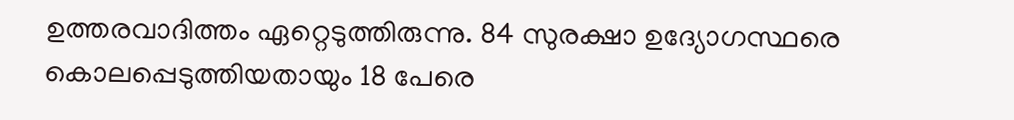ഉത്തരവാദിത്തം ഏറ്റെടുത്തിരുന്നു. 84 സുരക്ഷാ ഉദ്യോഗസ്ഥരെ കൊലപ്പെടുത്തിയതായും 18 പേരെ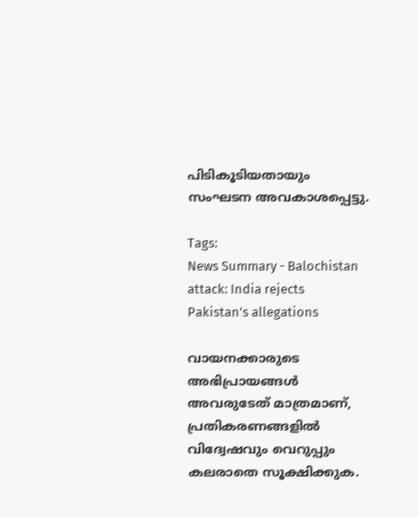പിടികൂടിയതായും സംഘടന അവകാശപ്പെട്ടു.

Tags:
News Summary - Balochistan attack: India rejects Pakistan's allegations

വായനക്കാരുടെ അഭിപ്രായങ്ങള്‍ അവരുടേത് മാത്രമാണ്, പ്രതികരണങ്ങളിൽ വിദ്വേഷവും വെറുപ്പും കലരാതെ സൂക്ഷിക്കുക.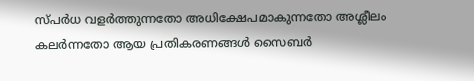സ്പർധ വളർത്തുന്നതോ അധിക്ഷേപമാകുന്നതോ അശ്ലീലം കലർന്നതോ ആയ പ്രതികരണങ്ങൾ സൈബർ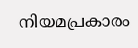നിയമപ്രകാരം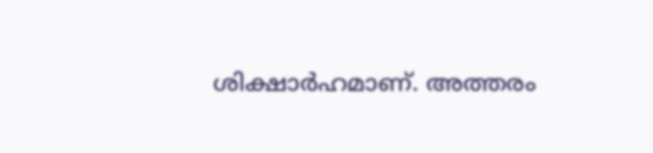ശിക്ഷാർഹമാണ്. അത്തരം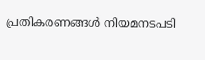പ്രതികരണങ്ങൾ നിയമനടപടി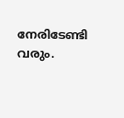നേരിടേണ്ടി വരും.